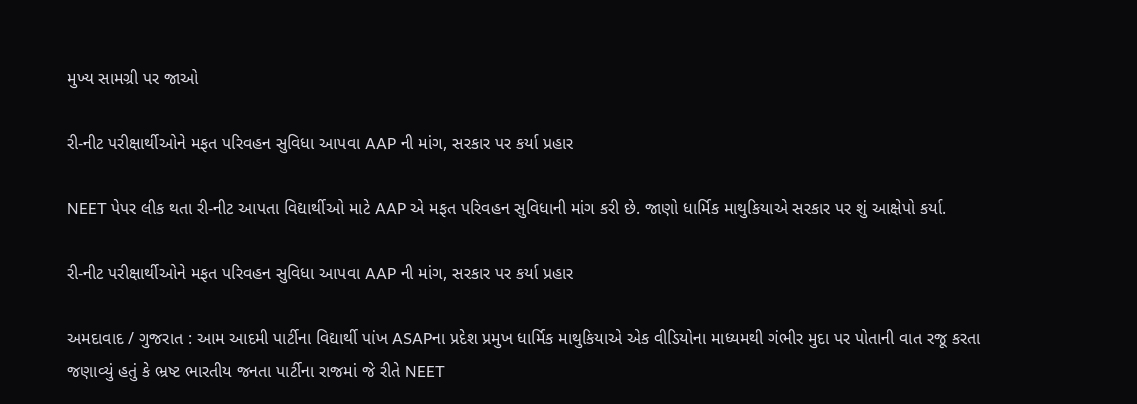મુખ્ય સામગ્રી પર જાઓ

રી-નીટ પરીક્ષાર્થીઓને મફત પરિવહન સુવિધા આપવા AAP ની માંગ, સરકાર પર કર્યા પ્રહાર

NEET પેપર લીક થતા રી-નીટ આપતા વિદ્યાર્થીઓ માટે AAP એ મફત પરિવહન સુવિધાની માંગ કરી છે. જાણો ધાર્મિક માથુકિયાએ સરકાર પર શું આક્ષેપો કર્યા.

રી-નીટ પરીક્ષાર્થીઓને મફત પરિવહન સુવિધા આપવા AAP ની માંગ, સરકાર પર કર્યા પ્રહાર

અમદાવાદ / ગુજરાત : આમ આદમી પાર્ટીના વિદ્યાર્થી પાંખ ASAPના પ્રદેશ પ્રમુખ ધાર્મિક માથુકિયાએ એક વીડિયોના માધ્યમથી ગંભીર મુદા પર પોતાની વાત રજૂ કરતા જણાવ્યું હતું કે ભ્રષ્ટ ભારતીય જનતા પાર્ટીના રાજમાં જે રીતે NEET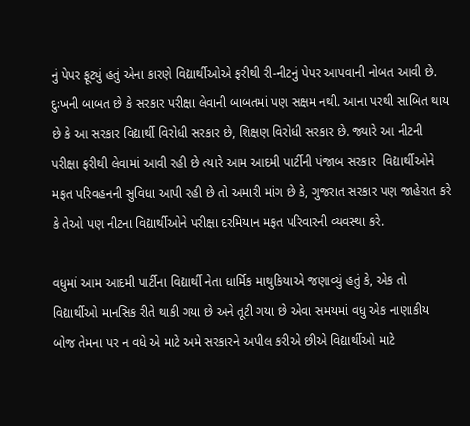નું પેપર ફૂટ્યું હતું એના કારણે વિદ્યાર્થીઓએ ફરીથી રી-નીટનું પેપર આપવાની નોબત આવી છે. દુઃખની બાબત છે કે સરકાર પરીક્ષા લેવાની બાબતમાં પણ સક્ષમ નથી. આના પરથી સાબિત થાય છે કે આ સરકાર વિદ્યાર્થી વિરોધી સરકાર છે, શિક્ષણ વિરોધી સરકાર છે. જ્યારે આ નીટની પરીક્ષા ફરીથી લેવામાં આવી રહી છે ત્યારે આમ આદમી પાર્ટીની પંજાબ સરકાર  વિદ્યાર્થીઓને મફત પરિવહનની સુવિધા આપી રહી છે તો અમારી માંગ છે કે, ગુજરાત સરકાર પણ જાહેરાત કરે કે તેઓ પણ નીટના વિદ્યાર્થીઓને પરીક્ષા દરમિયાન મફત પરિવારની વ્યવસ્થા કરે.

વધુમાં આમ આદમી પાર્ટીના વિદ્યાર્થી નેતા ધાર્મિક માથુકિયાએ જણાવ્યું હતું કે, એક તો વિદ્યાર્થીઓ માનસિક રીતે થાકી ગયા છે અને તૂટી ગયા છે એવા સમયમાં વધુ એક નાણાકીય બોજ તેમના પર ન વધે એ માટે અમે સરકારને અપીલ કરીએ છીએ વિદ્યાર્થીઓ માટે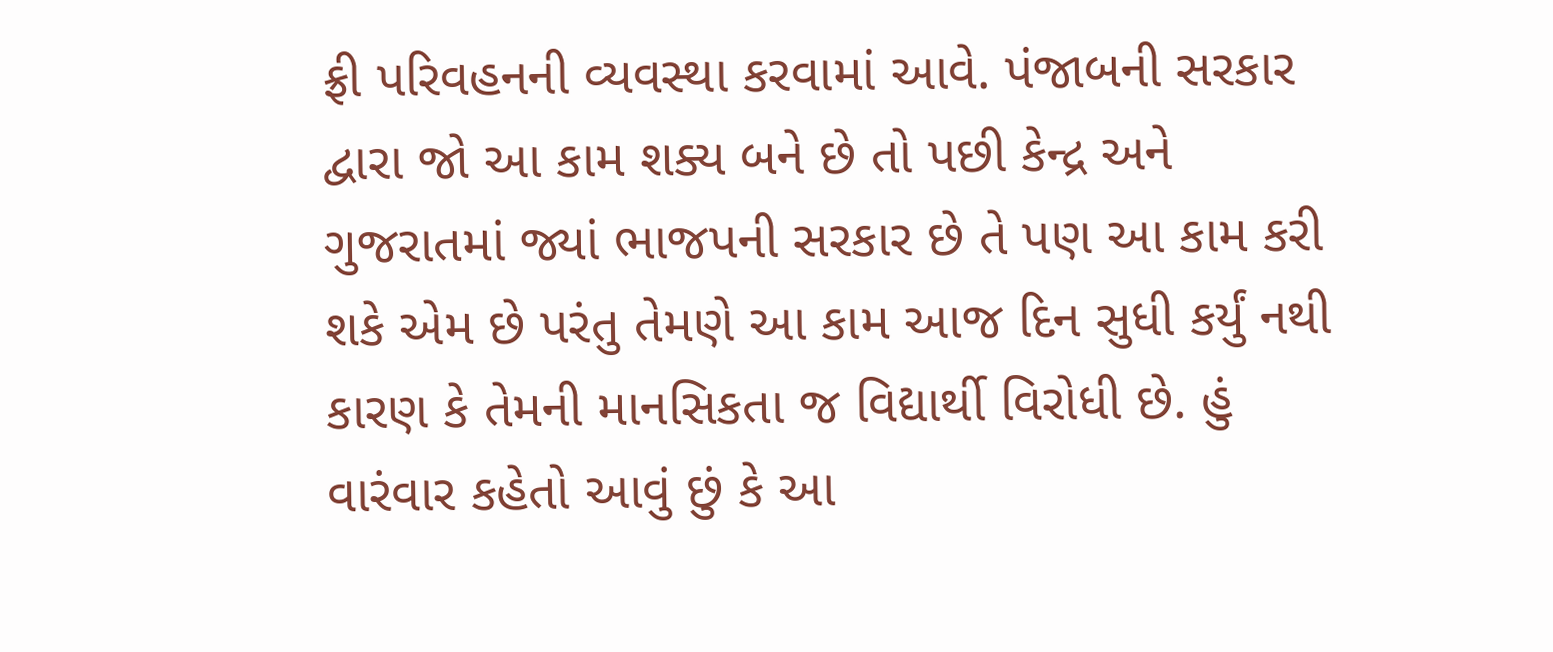ફ્રી પરિવહનની વ્યવસ્થા કરવામાં આવે. પંજાબની સરકાર દ્વારા જો આ કામ શક્ય બને છે તો પછી કેન્દ્ર અને  ગુજરાતમાં જ્યાં ભાજપની સરકાર છે તે પણ આ કામ કરી શકે એમ છે પરંતુ તેમણે આ કામ આજ દિન સુધી કર્યું નથી કારણ કે તેમની માનસિકતા જ વિદ્યાર્થી વિરોધી છે. હું વારંવાર કહેતો આવું છું કે આ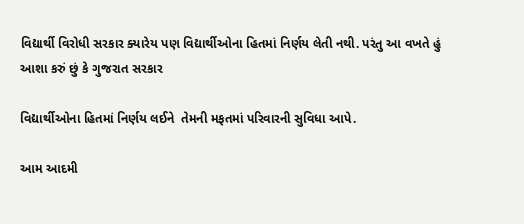વિદ્યાર્થી વિરોધી સરકાર ક્યારેય પણ વિદ્યાર્થીઓના હિતમાં નિર્ણય લેતી નથી. પરંતુ આ વખતે હું આશા કરું છું કે ગુજરાત સરકાર

વિદ્યાર્થીઓના હિતમાં નિર્ણય લઈને  તેમની મફતમાં પરિવારની સુવિધા આપે.

આમ આદમી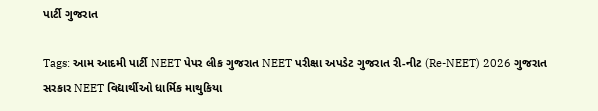પાર્ટી ગુજરાત

Tags: આમ આદમી પાર્ટી NEET પેપર લીક ગુજરાત NEET પરીક્ષા અપડેટ ગુજરાત રી-નીટ (Re-NEET) 2026 ગુજરાત સરકાર NEET વિદ્યાર્થીઓ ધાર્મિક માથુકિયા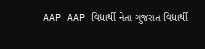AAP AAP વિદ્યાર્થી નેતા ગુજરાત વિદ્યાર્થી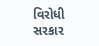વિરોધી સરકાર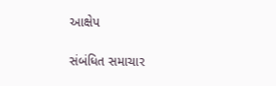આક્ષેપ

સંબંધિત સમાચાર